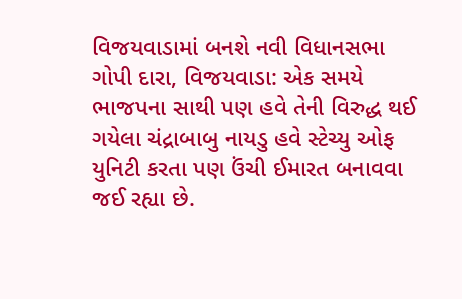વિજયવાડામાં બનશે નવી વિધાનસભા
ગોપી દારા, વિજયવાડા: એક સમયે ભાજપના સાથી પણ હવે તેની વિરુદ્ધ થઈ ગયેલા ચંદ્રાબાબુ નાયડુ હવે સ્ટેચ્યુ ઓફ યુનિટી કરતા પણ ઉંચી ઈમારત બનાવવા જઈ રહ્યા છે.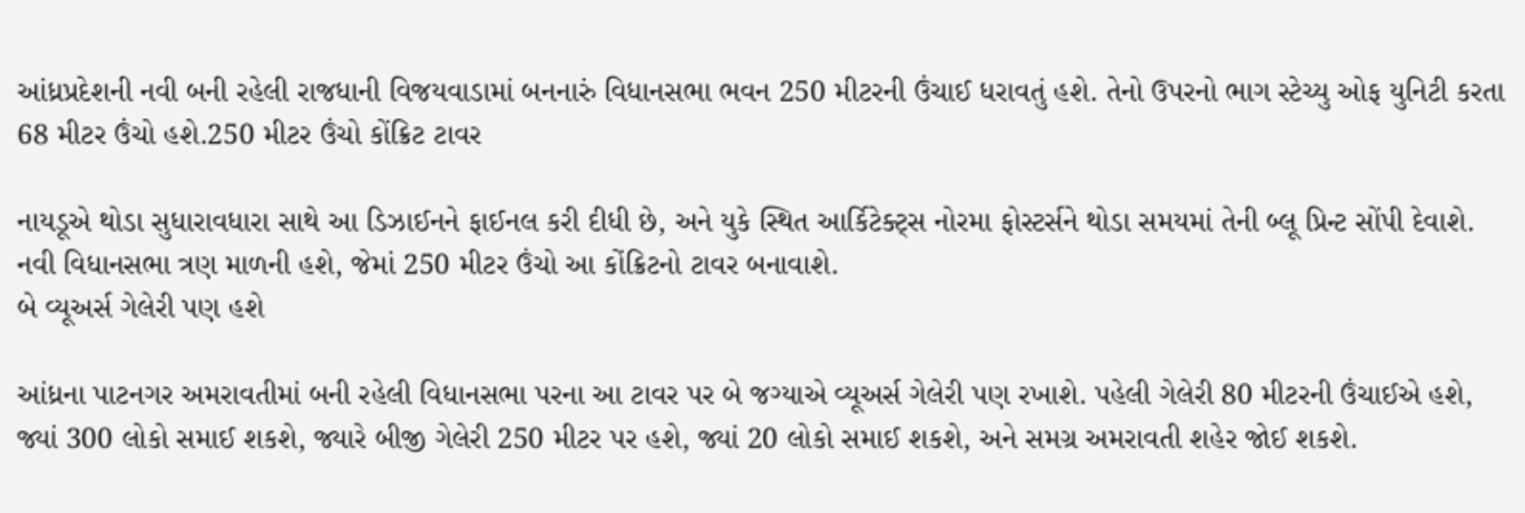આંધ્રપ્રદેશની નવી બની રહેલી રાજધાની વિજયવાડામાં બનનારું વિધાનસભા ભવન 250 મીટરની ઉંચાઈ ધરાવતું હશે. તેનો ઉપરનો ભાગ સ્ટેચ્યુ ઓફ યુનિટી કરતા 68 મીટર ઉંચો હશે.250 મીટર ઉંચો કોંક્રિટ ટાવર

નાયડૂએ થોડા સુધારાવધારા સાથે આ ડિઝાઈનને ફાઈનલ કરી દીધી છે, અને યુકે સ્થિત આર્કિટેક્ટ્સ નોરમા ફોસ્ટર્સને થોડા સમયમાં તેની બ્લૂ પ્રિન્ટ સોંપી દેવાશે. નવી વિધાનસભા ત્રણ માળની હશે, જેમાં 250 મીટર ઉંચો આ કોંક્રિટનો ટાવર બનાવાશે.
બે વ્યૂઅર્સ ગેલેરી પણ હશે

આંધ્રના પાટનગર અમરાવતીમાં બની રહેલી વિધાનસભા પરના આ ટાવર પર બે જગ્યાએ વ્યૂઅર્સ ગેલેરી પણ રખાશે. પહેલી ગેલેરી 80 મીટરની ઉંચાઈએ હશે, જ્યાં 300 લોકો સમાઈ શકશે, જ્યારે બીજી ગેલેરી 250 મીટર પર હશે, જ્યાં 20 લોકો સમાઈ શકશે, અને સમગ્ર અમરાવતી શહેર જોઈ શકશે.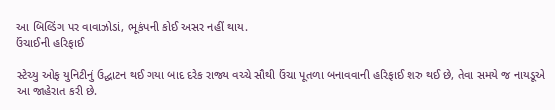આ બિલ્ડિંગ પર વાવાઝોડાં, ભૂકંપની કોઈ અસર નહીં થાય.
ઉંચાઈની હરિફાઈ

સ્ટેચ્યુ ઓફ યુનિટીનું ઉદ્ઘાટન થઈ ગયા બાદ દરેક રાજ્ય વચ્ચે સૌથી ઉંચા પૂતળા બનાવવાની હરિફાઈ શરુ થઈ છે, તેવા સમયે જ નાયડૂએ આ જાહેરાત કરી છે.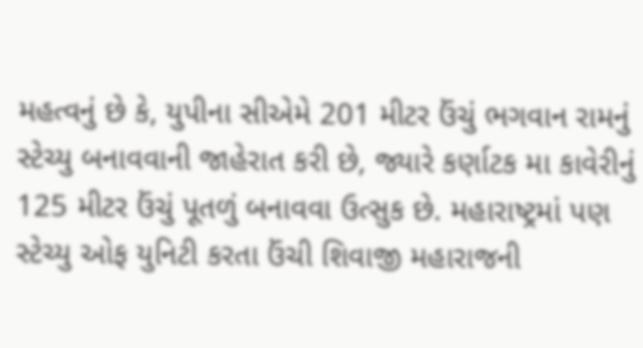મહત્વનું છે કે, યુપીના સીએમે 201 મીટર ઉંચું ભગવાન રામનું સ્ટેચ્યુ બનાવવાની જાહેરાત કરી છે, જ્યારે કર્ણાટક મા કાવેરીનું 125 મીટર ઉંચું પૂતળું બનાવવા ઉત્સુક છે. મહારાષ્ટ્રમાં પણ સ્ટેચ્યુ ઓફ યુનિટી કરતા ઉંચી શિવાજી મહારાજની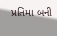પ્રતિમા બની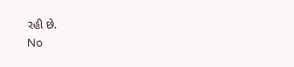રહી છે.
No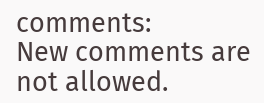comments:
New comments are not allowed.